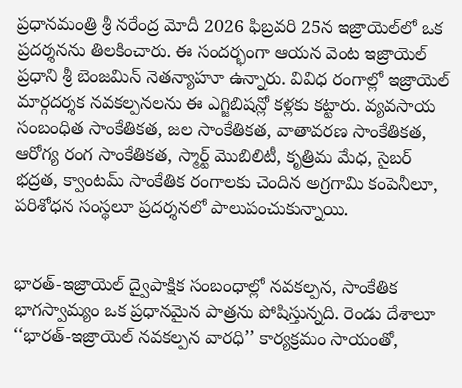ప్రధానమంత్రి శ్రీ నరేంద్ర మోదీ 2026 ఫిబ్రవరి 25న ఇజ్రాయెల్‌లో ఒక ప్రదర్శనను తిలకించారు. ఈ సందర్భంగా ఆయన వెంట ఇజ్రాయెల్ ప్రధాని శ్రీ బెంజమిన్ నెతన్యాహూ ఉన్నారు. వివిధ రంగాల్లో ఇజ్రాయెల్ మార్గదర్శక నవకల్పనలను ఈ ఎగ్జిబిషన్లో కళ్లకు కట్టారు. వ్యవసాయ సంబంధిత సాంకేతికత, జల సాంకేతికత, వాతావరణ సాంకేతికత, ఆరోగ్య రంగ సాంకేతికత, స్మార్ట్ మొబిలిటీ, కృత్రిమ మేధ, సైబర్ భద్రత, క్వాంటమ్ సాంకేతిక రంగాలకు చెందిన అగ్రగామి కంపెనీలూ, పరిశోధన సంస్థలూ ప్రదర్శనలో పాలుపంచుకున్నాయి.


భారత్-ఇజ్రాయెల్ ద్వైపాక్షిక సంబంధాల్లో నవకల్పన, సాంకేతిక భాగస్వామ్యం ఒక ప్రధానమైన పాత్రను పోషిస్తున్నది. రెండు దేశాలూ ‘‘భారత్-ఇజ్రాయెల్ నవకల్పన వారధి’’ కార్యక్రమం సాయంతో,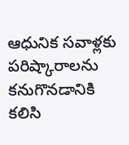ఆధునిక సవాళ్లకు పరిష్కారాలను కనుగొనడానికి కలిసి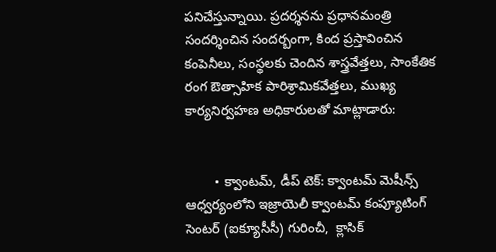పనిచేస్తున్నాయి. ప్రదర్శనను ప్రధానమంత్రి సందర్శించిన సందర్బంగా, కింద ప్రస్తావించిన కంపెనీలు, సంస్థలకు చెందిన శాస్త్రవేత్తలు, సాంకేతిక రంగ ఔత్సాహిక పారిశ్రామికవేత్తలు, ముఖ్య కార్యనిర్వహణ అధికారులతో మాట్లాడారు:


        • క్వాంటమ్, డీప్ టెక్: క్వాంటమ్ మెషీన్స్ ఆధ్వర్యంలోని ఇజ్రాయెలీ క్వాంటమ్ కంప్యూటింగ్ సెంటర్ (ఐక్యూసీసీ) గురించీ,  క్లాసిక్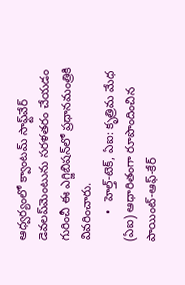ఆధ్వర్యంలో క్వాంటమ్ సాఫ్ట్‌వేర్ డెవలప్‌మెంటును సరళతరం చేయడం గురించీ ఈ ఎగ్జిబిషన్‌లో ప్రధానమంత్రి‌కి వివరించారు.
        •  హెల్త్-టెక్, ఏఐ: కృత్రిమ మేధ (ఏఐ) ఆధారితంగా రూపొందించిన పాయింట్-ఆఫ్-కేర్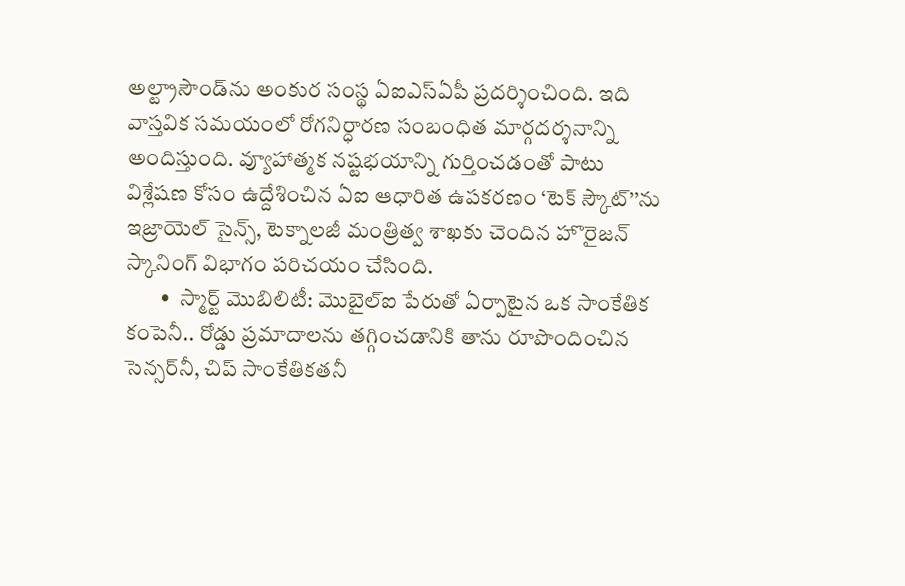అల్ట్రాసౌండ్‌ను అంకుర సంస్థ ఏఐఎస్ఏపీ ప్రదర్శించింది. ఇది వాస్తవిక సమయంలో రోగనిర్ధారణ సంబంధిత మార్గదర్శనాన్ని అందిస్తుంది. వ్యూహాత్మక నష్టభయాన్ని గుర్తించడంతో పాటు విశ్లేషణ కోసం ఉద్దేశించిన ఏఐ ఆధారిత ఉపకరణం ‘టెక్ స్కౌట్’’ను ఇజ్రాయెల్ సైన్స్, టెక్నాలజీ మంత్రిత్వ శాఖకు చెందిన హొరైజన్ స్కానింగ్ విభాగం పరిచయం చేసింది.
        •  స్మార్ట్ మొబిలిటీ: మొబైల్ఐ పేరుతో ఏర్పాటైన ఒక సాంకేతిక కంపెనీ.. రోడ్డు ప్రమాదాలను తగ్గించడానికి తాను రూపొందించిన సెన్సర్‌నీ, చిప్ సాంకేతికతనీ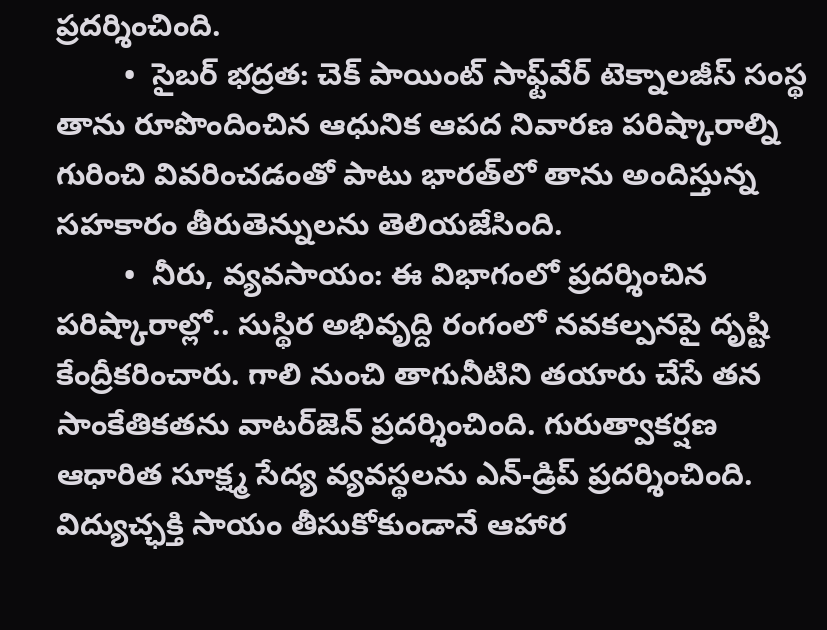ప్రదర్శించింది.
        •  సైబర్ భద్రత: చెక్ పాయింట్ సాఫ్ట్‌వేర్ టెక్నాలజీస్ సంస్థ తాను రూపొందించిన ఆధునిక ఆపద నివారణ పరిష్కారాల్ని గురించి వివరించడంతో పాటు భారత్‌లో తాను అందిస్తున్న సహకారం తీరుతెన్నులను తెలియజేసింది.
        •  నీరు, వ్యవసాయం: ఈ విభాగంలో ప్రదర్శించిన పరిష్కారాల్లో.. సుస్థిర అభివృద్ది రంగంలో నవకల్పనపై దృష్టి కేంద్రీకరించారు. గాలి నుంచి తాగునీటిని తయారు చేసే తన సాంకేతికతను వాటర్‌జెన్ ప్రదర్శించింది. గురుత్వాకర్షణ ఆధారిత సూక్ష్మ సేద్య వ్యవస్థలను ఎన్-డ్రిప్ ప్రదర్శించింది. విద్యుచ్ఛక్తి సాయం తీసుకోకుండానే ఆహార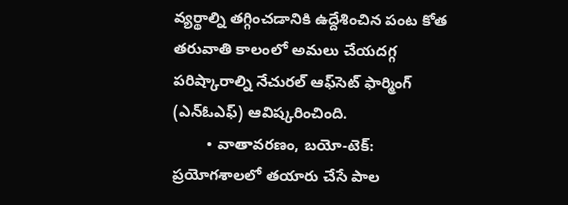వ్యర్థాల్ని తగ్గించడానికి ఉద్దేశించిన పంట కోత తరువాతి కాలంలో అమలు చేయదగ్గ పరిష్కారాల్ని నేచురల్ ఆఫ్‌సెట్ ఫార్మింగ్ (ఎన్ఓఎఫ్) ఆవిష్కరించింది.
        • వాతావరణం, బయో-టెక్:  ప్రయోగశాలలో తయారు చేసే పాల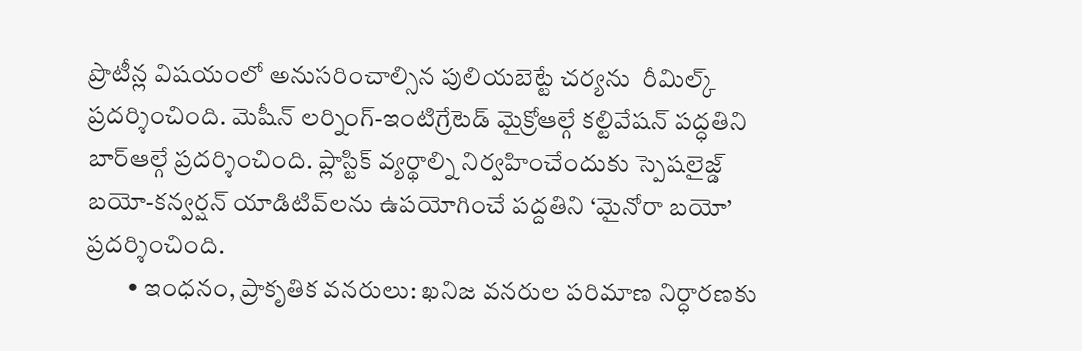ప్రొటీన్ల విషయంలో అనుసరించాల్సిన పులియబెట్టే చర్యను  రీమిల్క్ ప్రదర్శించింది. మెషీన్ లర్నింగ్-ఇంటిగ్రేటెడ్ మైక్రోఆల్గే కల్టివేషన్ పద్ధతిని బార్‌ఆల్గే ప్రదర్శించింది. ప్లాస్టిక్ వ్యర్థాల్ని నిర్వహించేందుకు స్పెషలై‌జ్డ్ బయో-కన్వర్షన్ యాడిటివ్‌లను ఉపయోగించే పద్దతిని ‘మైనోరా బయో’ ప్రదర్శించింది.
        • ఇంధనం, ప్రాకృతిక వనరులు: ఖనిజ వనరుల పరిమాణ నిర్ధారణకు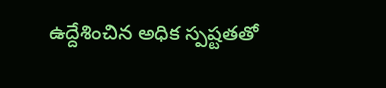ఉద్దేశించిన అధిక స్పష్టతతో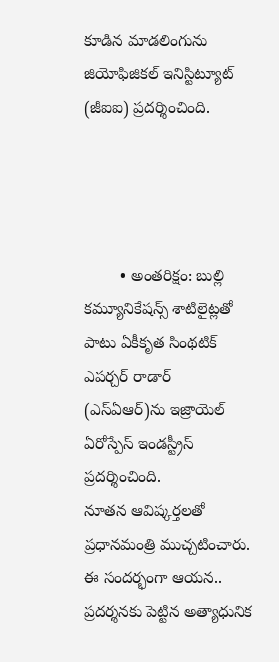కూడిన మాడలింగును జియోఫిజికల్ ఇనిస్టిట్యూట్ (జీఐఐ) ప్రదర్శించింది.




        • అంతరిక్షం: బుల్లి కమ్యూనికేషన్స్ శాటిలైట్లతో పాటు ఏకీకృత సింథటిక్ ఎపర్చర్ రాడార్ (ఎస్ఏఆర్)ను ఇజ్రాయెల్ ఏరోస్పేస్ ఇండస్ట్రీస్ ప్రదర్శించింది.
నూతన ఆవిష్కర్తలతో ప్రధానమంత్రి ముచ్చటించారు. ఈ సందర్భంగా ఆయన.. ప్రదర్శనకు పెట్టిన అత్యాధునిక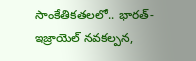సాంకేతికతలలో.. భారత్-ఇజ్రాయెల్ నవకల్పన,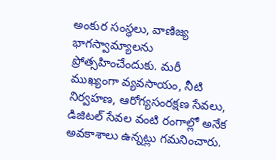అంకుర సంస్థలు, వాణిజ్య భాగస్వామ్యాలను ప్రోత్సహించేందుకు. మరీ ముఖ్యంగా వ్యవసాయం, నీటి నిర్వహణ, ఆరోగ్యసంరక్షణ సేవలు, డిజిటల్ సేవల వంటి రంగాల్లో అనేక అవకాశాలు ఉన్నట్లు గమనించారు.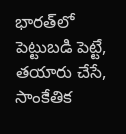భారత్‌లో పెట్టుబడి పెట్టే, తయారు చేసే, సాంకేతిక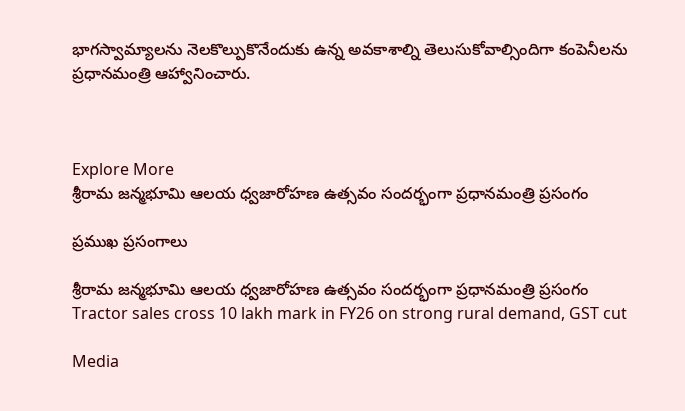భాగస్వామ్యాలను నెలకొల్పుకొనేందుకు ఉన్న అవకాశాల్ని తెలుసుకోవాల్సిందిగా కంపెనీలను ప్రధానమంత్రి ఆహ్వానించారు.



Explore More
శ్రీరామ జన్మభూమి ఆలయ ధ్వజారోహణ ఉత్సవం సందర్భంగా ప్రధానమంత్రి ప్రసంగం

ప్రముఖ ప్రసంగాలు

శ్రీరామ జన్మభూమి ఆలయ ధ్వజారోహణ ఉత్సవం సందర్భంగా ప్రధానమంత్రి ప్రసంగం
Tractor sales cross 10 lakh mark in FY26 on strong rural demand, GST cut

Media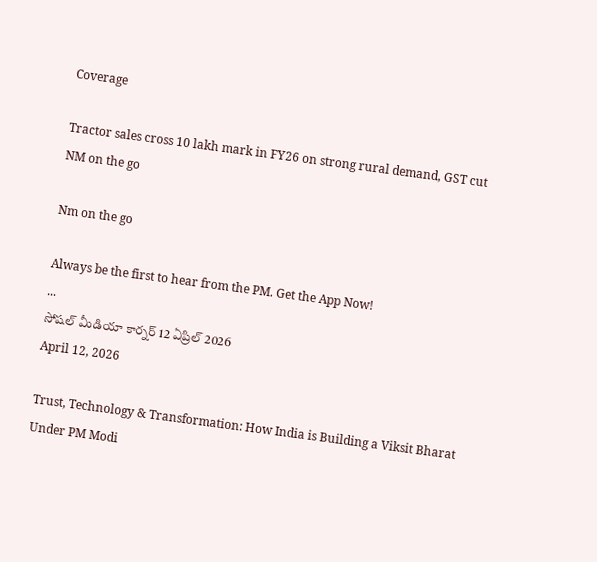Coverage

Tractor sales cross 10 lakh mark in FY26 on strong rural demand, GST cut
NM on the go

Nm on the go

Always be the first to hear from the PM. Get the App Now!
...
సోషల్ మీడియా కార్నర్ 12 ఏప్రిల్ 2026
April 12, 2026

Trust, Technology & Transformation: How India is Building a Viksit Bharat Under PM Modi